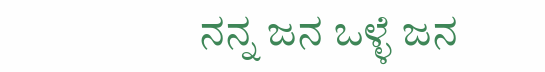ನನ್ನ ಜನ ಒಳ್ಳೆ ಜನ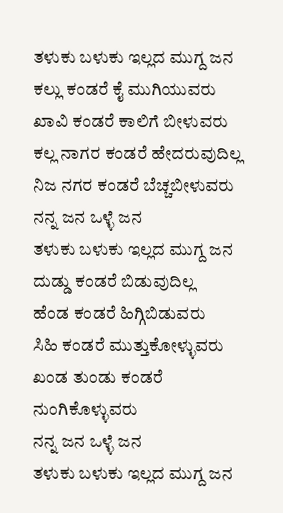ತಳುಕು ಬಳುಕು ಇಲ್ಲದ ಮುಗ್ದ ಜನ
ಕಲ್ಲು ಕಂಡರೆ ಕೈ ಮುಗಿಯುವರು
ಖಾವಿ ಕಂಡರೆ ಕಾಲಿಗೆ ಬೀಳುವರು
ಕಲ್ಲ ನಾಗರ ಕಂಡರೆ ಹೇದರುವುದಿಲ್ಲ
ನಿಜ ನಗರ ಕಂಡರೆ ಬೆಚ್ಚಬೀಳುವರು
ನನ್ನ ಜನ ಒಳ್ಳೆ ಜನ
ತಳುಕು ಬಳುಕು ಇಲ್ಲದ ಮುಗ್ದ ಜನ
ದುಡ್ಡು ಕಂಡರೆ ಬಿಡುವುದಿಲ್ಲ
ಹೆಂಡ ಕಂಡರೆ ಹಿಗ್ಗಿಬಿಡುವರು
ಸಿಹಿ ಕಂಡರೆ ಮುತ್ತುಕೋಳ್ಳುವರು
ಖಂಡ ತುಂಡು ಕಂಡರೆ ನುಂಗಿಕೊಳ್ಳುವರು
ನನ್ನ ಜನ ಒಳ್ಳೆ ಜನ
ತಳುಕು ಬಳುಕು ಇಲ್ಲದ ಮುಗ್ದ ಜನ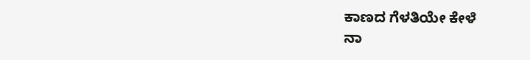ಕಾಣದ ಗೆಳತಿಯೇ ಕೇಳೆ
ನಾ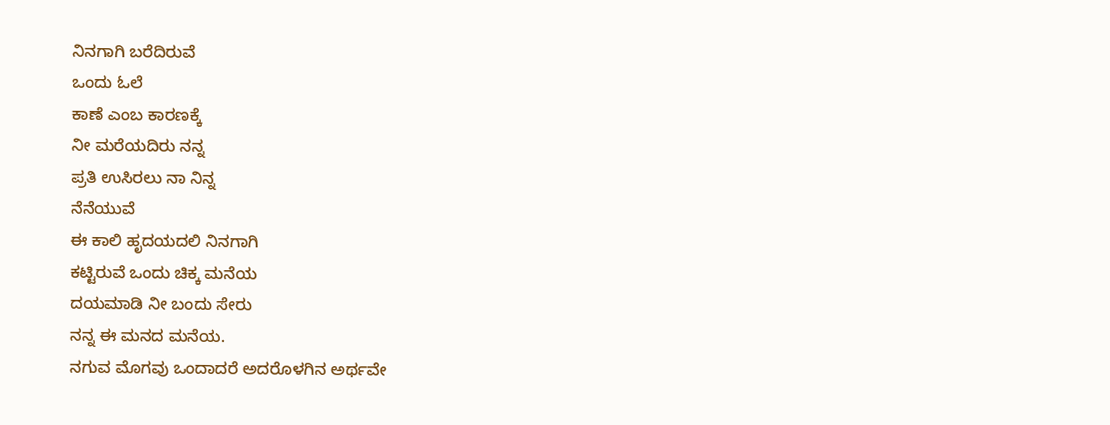ನಿನಗಾಗಿ ಬರೆದಿರುವೆ
ಒಂದು ಓಲೆ
ಕಾಣೆ ಎಂಬ ಕಾರಣಕ್ಕೆ
ನೀ ಮರೆಯದಿರು ನನ್ನ
ಪ್ರತಿ ಉಸಿರಲು ನಾ ನಿನ್ನ
ನೆನೆಯುವೆ
ಈ ಕಾಲಿ ಹೃದಯದಲಿ ನಿನಗಾಗಿ
ಕಟ್ಟಿರುವೆ ಒಂದು ಚಿಕ್ಕ ಮನೆಯ
ದಯಮಾಡಿ ನೀ ಬಂದು ಸೇರು
ನನ್ನ ಈ ಮನದ ಮನೆಯ.
ನಗುವ ಮೊಗವು ಒಂದಾದರೆ ಅದರೊಳಗಿನ ಅರ್ಥವೇ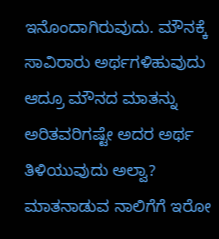ಇನೊಂದಾಗಿರುವುದು. ಮೌನಕ್ಕೆ ಸಾವಿರಾರು ಅರ್ಥಗಳಿಹುವುದು ಆದ್ರೂ ಮೌನದ ಮಾತನ್ನು ಅರಿತವರಿಗಷ್ಟೇ ಅದರ ಅರ್ಥ ತಿಳಿಯುವುದು ಅಲ್ವಾ? ಮಾತನಾಡುವ ನಾಲಿಗೆಗೆ ಇರೋ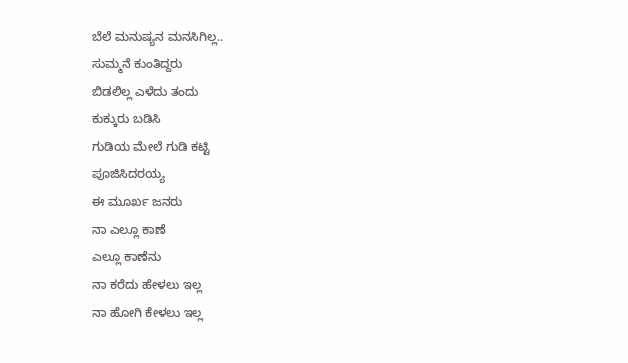ಬೆಲೆ ಮನುಷ್ಯನ ಮನಸಿಗಿಲ್ಲ..
ಸುಮ್ಮನೆ ಕುಂತಿದ್ದರು
ಬಿಡಲಿಲ್ಲ ಎಳೆದು ತಂದು
ಕುಕ್ಕುರು ಬಡಿಸಿ
ಗುಡಿಯ ಮೇಲೆ ಗುಡಿ ಕಟ್ಟಿ
ಪೂಜಿಸಿದರಯ್ಯ
ಈ ಮೂರ್ಖ ಜನರು
ನಾ ಎಲ್ಲೂ ಕಾಣೆ
ಎಲ್ಲೂ ಕಾಣೆನು
ನಾ ಕರೆದು ಹೇಳಲು ಇಲ್ಲ
ನಾ ಹೋಗಿ ಕೇಳಲು ಇಲ್ಲ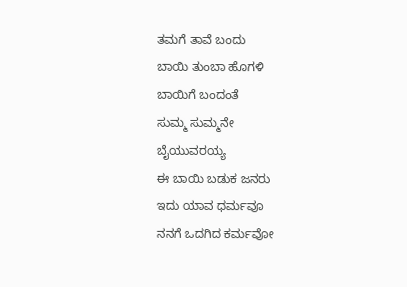ತಮಗೆ ತಾವೆ ಬಂದು
ಬಾಯಿ ತುಂಬಾ ಹೊಗಳಿ
ಬಾಯಿಗೆ ಬಂದಂತೆ
ಸುಮ್ಮ ಸುಮ್ಮನೇ
ಬೈಯುವರಯ್ಯ
ಈ ಬಾಯಿ ಬಡುಕ ಜನರು
ಇದು ಯಾವ ಧರ್ಮವೂ
ನನಗೆ ಒದಗಿದ ಕರ್ಮವೋ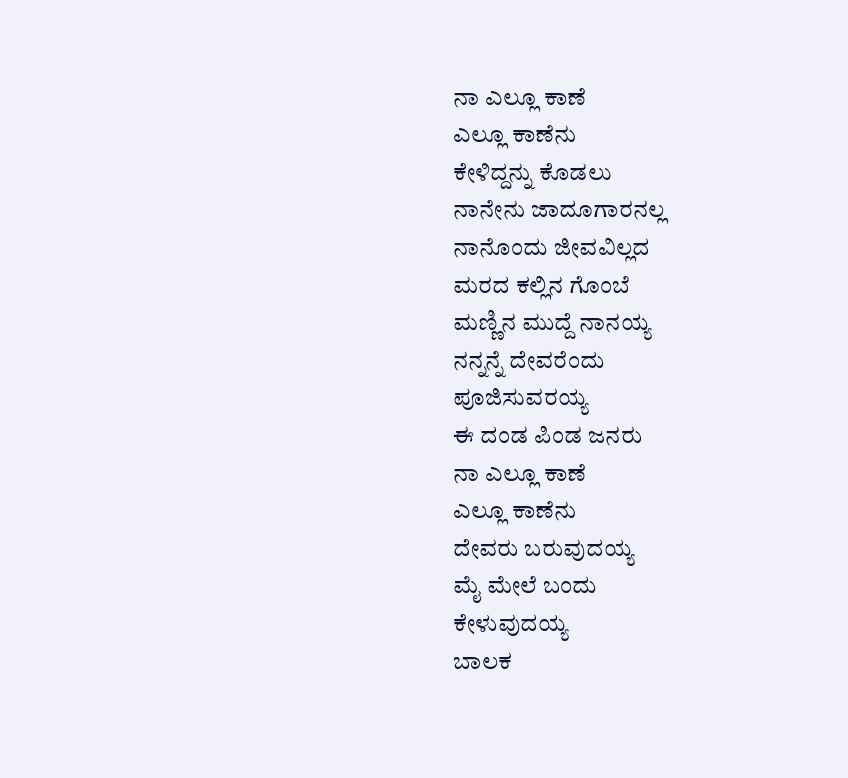ನಾ ಎಲ್ಲೂ ಕಾಣೆ
ಎಲ್ಲೂ ಕಾಣೆನು
ಕೇಳಿದ್ದನ್ನು ಕೊಡಲು
ನಾನೇನು ಜಾದೂಗಾರನಲ್ಲ
ನಾನೊಂದು ಜೀವವಿಲ್ಲದ
ಮರದ ಕಲ್ಲಿನ ಗೊಂಬೆ
ಮಣ್ಣಿನ ಮುದ್ದೆ ನಾನಯ್ಯ
ನನ್ನನ್ನೆ ದೇವರೆಂದು
ಪೂಜಿಸುವರಯ್ಯ
ಈ ದಂಡ ಪಿಂಡ ಜನರು
ನಾ ಎಲ್ಲೂ ಕಾಣೆ
ಎಲ್ಲೂ ಕಾಣೆನು
ದೇವರು ಬರುವುದಯ್ಯ
ಮೈ ಮೇಲೆ ಬಂದು
ಕೇಳುವುದಯ್ಯ
ಬಾಲಕ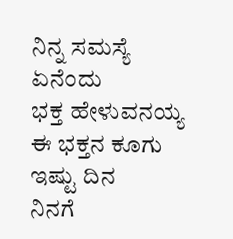ನಿನ್ನ ಸಮಸ್ಯೆ ಏನೆಂದು
ಭಕ್ತ ಹೇಳುವನಯ್ಯ
ಈ ಭಕ್ತನ ಕೂಗು ಇಷ್ಟು ದಿನ
ನಿನಗೆ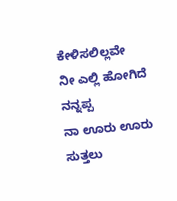ಕೇಳಿಸಲಿಲ್ಲವೇ
ನೀ ಎಲ್ಲಿ ಹೋಗಿದೆ ನನ್ನಪ್ಪ
ನಾ ಊರು ಊರು
ಸುತ್ತಲು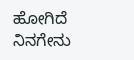ಹೋಗಿದೆ
ನಿನಗೇನು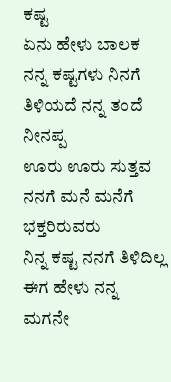ಕಷ್ಟ
ಏನು ಹೇಳು ಬಾಲಕ
ನನ್ನ ಕಷ್ಟಗಳು ನಿನಗೆ
ತಿಳಿಯದೆ ನನ್ನ ತಂದೆ ನೀನಪ್ಪ
ಊರು ಊರು ಸುತ್ತವ
ನನಗೆ ಮನೆ ಮನೆಗೆ ಭಕ್ತರಿರುವರು
ನಿನ್ನ ಕಷ್ಟ ನನಗೆ ತಿಳಿದಿಲ್ಲ
ಈಗ ಹೇಳು ನನ್ನ ಮಗನೇ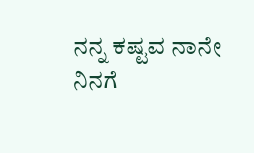ನನ್ನ ಕಷ್ಟವ ನಾನೇ
ನಿನಗೆ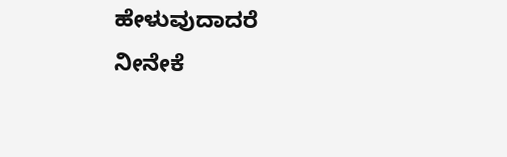ಹೇಳುವುದಾದರೆ
ನೀನೇಕೆ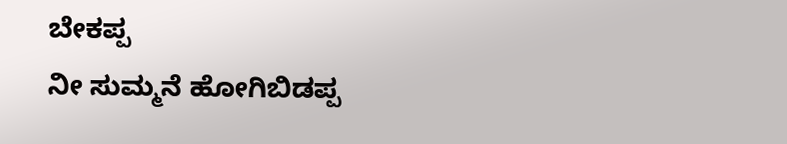ಬೇಕಪ್ಪ
ನೀ ಸುಮ್ಮನೆ ಹೋಗಿಬಿಡಪ್ಪ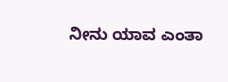ನೀನು ಯಾವ ಎಂತಾ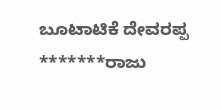ಬೂಟಾಟಿಕೆ ದೇವರಪ್ಪ
*******ರಾಜು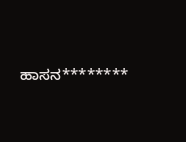ಹಾಸನ********